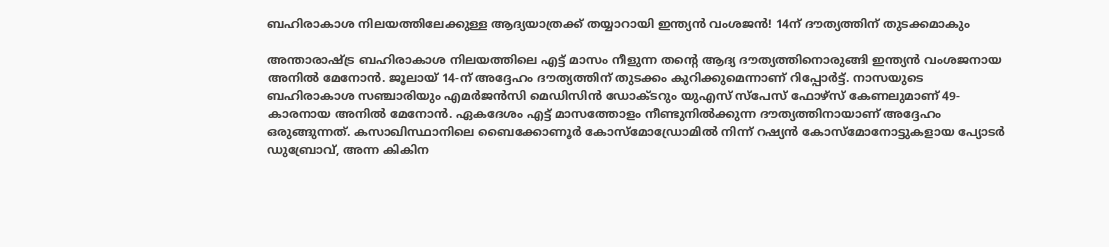ബഹിരാകാശ നിലയത്തിലേക്കുള്ള ആദ്യയാത്രക്ക് തയ്യാറായി ഇന്ത്യൻ വംശജൻ! 14ന് ദൗത്യത്തിന് തുടക്കമാകും

അന്താരാഷ്ട്ര ബഹിരാകാശ നിലയത്തിലെ എട്ട് മാസം നീളുന്ന തന്റെ ആദ്യ ദൗത്യത്തിനൊരുങ്ങി ഇന്ത്യൻ വംശജനായ അനിൽ മേനോൻ. ജൂലായ് 14-ന് അദ്ദേഹം ദൗത്യത്തിന് തുടക്കം കുറിക്കുമെന്നാണ് റിപ്പോർട്ട്. നാസയുടെ ബഹിരാകാശ സഞ്ചാരിയും എമർജൻസി മെഡിസിൻ ഡോക്ടറും യുഎസ് സ്‌പേസ് ഫോഴ്‌സ് കേണലുമാണ് 49-കാരനായ അനിൽ മേനോൻ. ഏകദേശം എട്ട് മാസത്തോളം നീണ്ടുനിൽക്കുന്ന ദൗത്യത്തിനായാണ് അദ്ദേഹം ഒരുങ്ങുന്നത്. കസാഖിസ്ഥാനിലെ ബൈക്കോണൂർ കോസ്‌മോഡ്രോമിൽ നിന്ന് റഷ്യൻ കോസ്‌മോനോട്ടുകളായ പ്യോടർ ഡുബ്രോവ്, അന്ന കികിന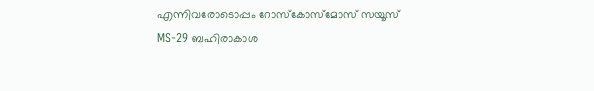എന്നിവരോടൊപ്പം റോസ്‌കോസ്മോസ് സയൂസ് MS-29 ബഹിരാകാശ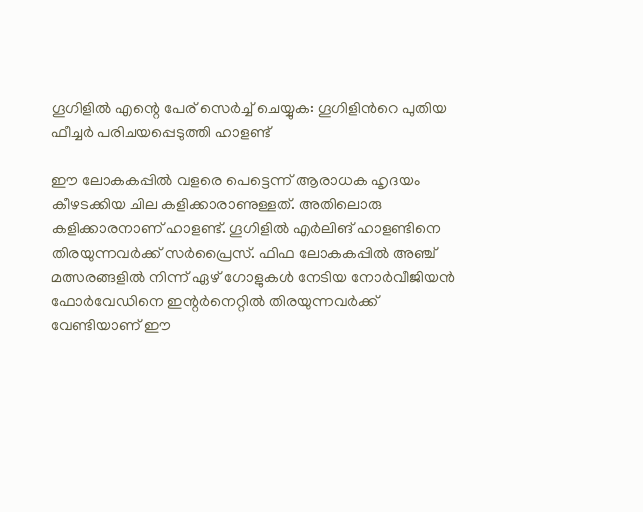ഗൂഗിളിൽ എന്റെ പേര് സെർച്ച് ചെയ്യുക: ഗൂഗിളിൻറെ പുതിയ ഫീച്ചര്‍ പരിചയപ്പെടുത്തി ഹാളണ്ട്

ഈ ലോകകപ്പിൽ വളരെ പെട്ടെന്ന് ആരാധക ഹൃദയം കീഴടക്കിയ ചില കളിക്കാരാണുള്ളത്. അതിലൊരു കളിക്കാരനാണ് ഹാളണ്ട്. ഗൂഗിളിൽ എർലിങ് ഹാളണ്ടിനെ തിരയുന്നവർക്ക് സർപ്രൈസ്. ഫിഫ ലോകകപ്പിൽ അഞ്ച് മത്സരങ്ങളിൽ നിന്ന് ഏഴ് ഗോളുകൾ നേടിയ നോർവീജിയൻ ഫോർവേഡിനെ ഇന്റർനെറ്റിൽ തിരയുന്നവർക്ക് വേണ്ടിയാണ് ഈ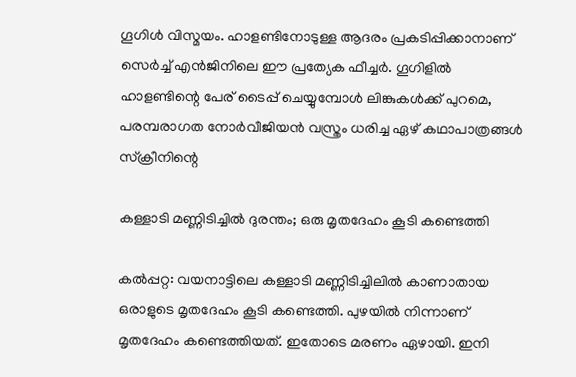ഗൂഗിൾ വിസ്മയം. ഹാളണ്ടിനോടുള്ള ആദരം പ്രകടിപ്പിക്കാനാണ് സെർച്ച് എൻജിനിലെ ഈ പ്രത്യേക ഫീച്ചർ. ഗൂഗിളിൽ ഹാളണ്ടിന്റെ പേര് ടൈപ്പ് ചെയ്യുമ്പോൾ ലിങ്കുകൾക്ക് പുറമെ, പരമ്പരാഗത നോർവീജിയൻ വസ്ത്രം ധരിച്ച ഏഴ് കഥാപാത്രങ്ങൾ സ്‌ക്രീനിന്റെ

കള്ളാടി മണ്ണിടിച്ചിൽ ദുരന്തം; ഒരു മൃതദേഹം കൂടി കണ്ടെത്തി

കല്‍പ്പറ്റ: വയനാട്ടിലെ കള്ളാടി മണ്ണിടിച്ചിലില്‍ കാണാതായ ഒരാളുടെ മൃതദേഹം കൂടി കണ്ടെത്തി. പുഴയില്‍ നിന്നാണ് മൃതദേഹം കണ്ടെത്തിയത്. ഇതോടെ മരണം ഏഴായി. ഇനി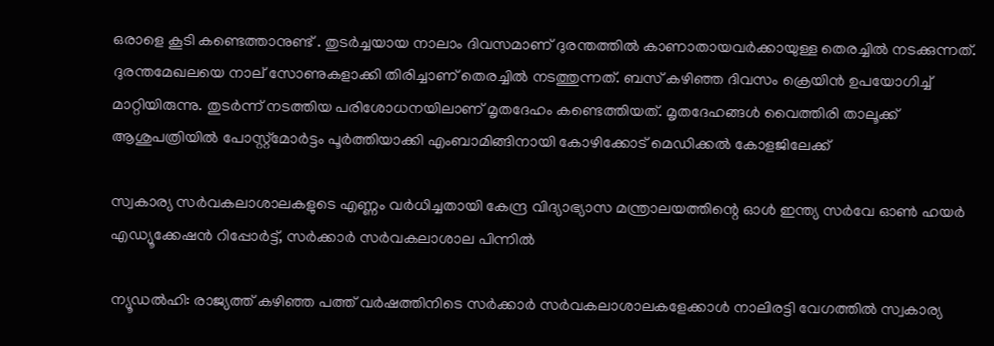ഒരാളെ കൂടി കണ്ടെത്താനുണ്ട് . തുടര്‍ച്ചയായ നാലാം ദിവസമാണ് ദുരന്തത്തില്‍ കാണാതായവര്‍ക്കായുള്ള തെരച്ചില്‍ നടക്കുന്നത്. ദുരന്തമേഖലയെ നാല് സോണുകളാക്കി തിരിച്ചാണ് തെരച്ചില്‍ നടത്തുന്നത്. ബസ് കഴിഞ്ഞ ദിവസം ക്രെയിന്‍ ഉപയോഗിച്ച് മാറ്റിയിരുന്നു. തുടര്‍ന്ന് നടത്തിയ പരിശോധനയിലാണ് മൃതദേഹം കണ്ടെത്തിയത്. മൃതദേഹങ്ങള്‍ വൈത്തിരി താലൂക്ക് ആശുപത്രിയില്‍ പോസ്റ്റ്‌മോര്‍ട്ടം പൂര്‍ത്തിയാക്കി എംബാമിങ്ങിനായി കോഴിക്കോട് മെഡിക്കല്‍ കോളജിലേക്ക്

സ്വകാര്യ സർവകലാശാലകളുടെ എണ്ണം വർധിച്ചതായി കേന്ദ്ര വിദ്യാഭ്യാസ മന്ത്രാലയത്തിന്റെ ഓൾ ഇന്ത്യ സർവേ ഓൺ ഹയർ എഡ്യൂക്കേഷൻ റിപ്പോർട്ട്, സർക്കാർ സർവകലാശാല പിന്നിൽ

ന്യൂഡൽഹി: രാജ്യത്ത് കഴിഞ്ഞ പത്ത് വർഷത്തിനിടെ സർക്കാർ സർവകലാശാലകളേക്കാൾ നാലിരട്ടി വേഗത്തിൽ സ്വകാര്യ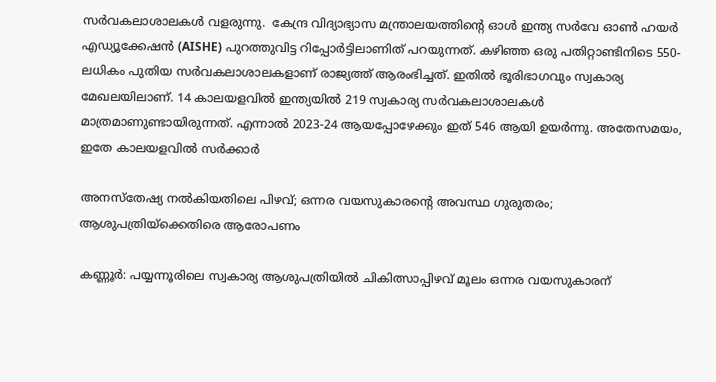സർവകലാശാലകൾ വളരുന്നു.  കേന്ദ്ര വിദ്യാഭ്യാസ മന്ത്രാലയത്തിന്റെ ഓൾ ഇന്ത്യ സർവേ ഓൺ ഹയർ എഡ്യൂക്കേഷൻ (AISHE) പുറത്തുവിട്ട റിപ്പോർട്ടിലാണിത് പറയുന്നത്. കഴിഞ്ഞ ഒരു പതിറ്റാണ്ടിനിടെ 550-ലധികം പുതിയ സർവകലാശാലകളാണ് രാജ്യത്ത് ആരംഭിച്ചത്. ഇതിൽ ഭൂരിഭാഗവും സ്വകാര്യ മേഖലയിലാണ്. 14 കാലയളവിൽ ഇന്ത്യയിൽ 219 സ്വകാര്യ സർവകലാശാലകൾ മാത്രമാണുണ്ടായിരുന്നത്. എന്നാൽ 2023-24 ആയപ്പോഴേക്കും ഇത് 546 ആയി ഉയർന്നു. അതേസമയം, ഇതേ കാലയളവിൽ സർക്കാർ

അനസ്തേഷ്യ നൽകിയതിലെ പിഴവ്; ഒന്നര വയസുകാരന്റെ അവസ്ഥ ഗുരുതരം; ആശുപത്രിയ്‌ക്കെതിരെ ആരോപണം

കണ്ണൂർ: പയ്യന്നൂരിലെ സ്വകാര്യ ആശുപത്രിയിൽ ചികിത്സാപ്പിഴവ് മൂലം ഒന്നര വയസുകാരന്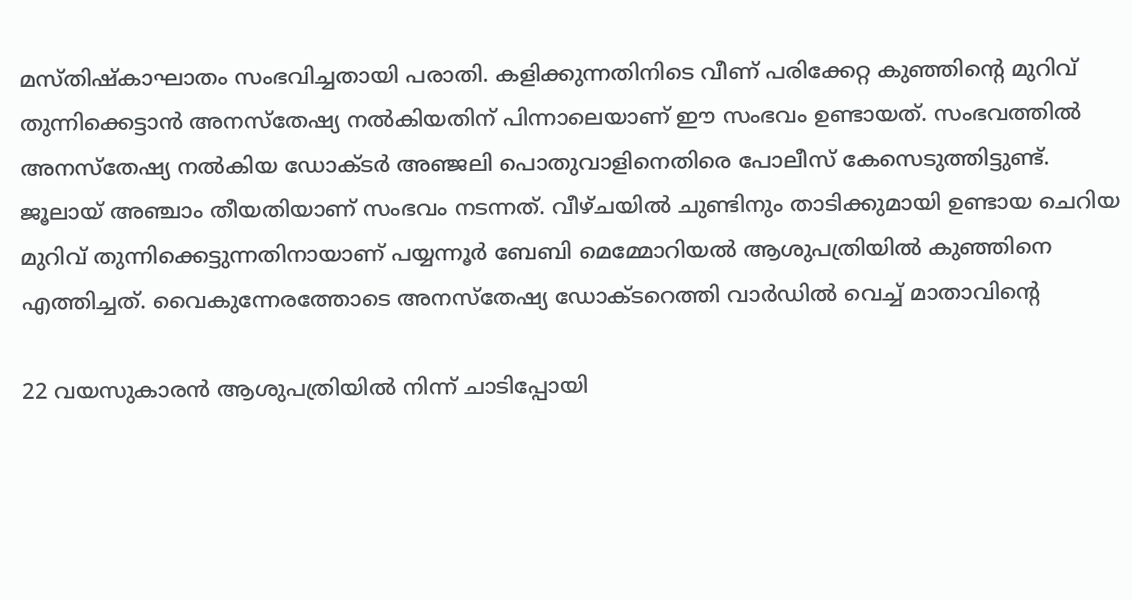മസ്തിഷ്കാഘാതം സംഭവിച്ചതായി പരാതി. കളിക്കുന്നതിനിടെ വീണ് പരിക്കേറ്റ കുഞ്ഞിന്റെ മുറിവ് തുന്നിക്കെട്ടാൻ അനസ്തേഷ്യ നൽകിയതിന് പിന്നാലെയാണ് ഈ സംഭവം ഉണ്ടായത്. സംഭവത്തിൽ അനസ്തേഷ്യ നൽകിയ ഡോക്ടർ അഞ്ജലി പൊതുവാളിനെതിരെ പോലീസ് കേസെടുത്തിട്ടുണ്ട്. ജൂലായ് അഞ്ചാം തീയതിയാണ് സംഭവം നടന്നത്. വീഴ്ചയിൽ ചുണ്ടിനും താടിക്കുമായി ഉണ്ടായ ചെറിയ മുറിവ് തുന്നിക്കെട്ടുന്നതിനായാണ് പയ്യന്നൂർ ബേബി മെമ്മോറിയൽ ആശുപത്രിയിൽ കുഞ്ഞിനെ എത്തിച്ചത്. വൈകുന്നേരത്തോടെ അനസ്തേഷ്യ ഡോക്ടറെത്തി വാർഡിൽ വെച്ച് മാതാവിന്റെ

22 വയസുകാരൻ ആശുപത്രിയിൽ നിന്ന് ചാടിപ്പോയി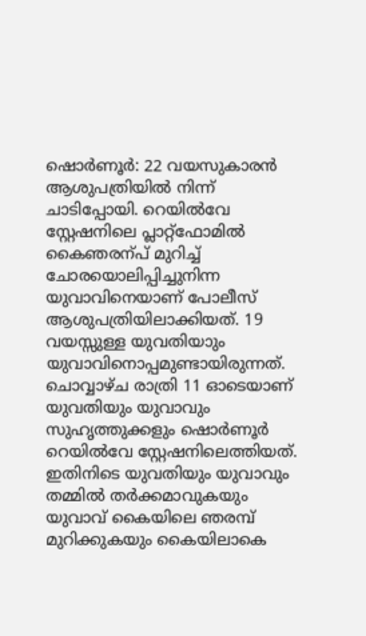ഷൊർണൂർ: 22 വയസുകാരൻ ആശുപത്രിയിൽ നിന്ന് ചാടിപ്പോയി. റെയിൽവേ സ്റ്റേഷനിലെ പ്ലാറ്റ്ഫോമിൽ കൈഞരന്പ് മുറിച്ച് ചോരയൊലിപ്പിച്ചുനിന്ന യുവാവിനെയാണ് പോലീസ് ആശുപത്രിയിലാക്കിയത്. 19 വയസ്സുള്ള യുവതിയാും യുവാവിനൊപ്പമുണ്ടായിരുന്നത്. ചൊവ്വാഴ്ച രാത്രി 11 ഓടെയാണ് യുവതിയും യുവാവും സുഹൃത്തുക്കളും ഷൊർണൂർ റെയിൽവേ സ്റ്റേഷനിലെത്തിയത്. ഇതിനിടെ യുവതിയും യുവാവും തമ്മിൽ തർക്കമാവുകയും യുവാവ് കൈയിലെ ഞരമ്പ് മുറിക്കുകയും കൈയിലാകെ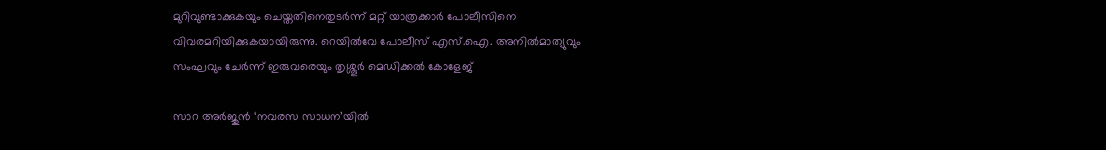മുറിവുണ്ടാക്കുകയും ചെയ്തതിനെതുടർന്ന് മറ്റ് യാത്രക്കാർ പോലീസിനെ വിവരമറിയിക്കുകയായിരുന്നു. റെയിൽവേ പോലീസ് എസ്.ഐ. അനിൽമാത്യുവും സംഘവും ചേർന്ന് ഇരുവരെയും തൃശ്ശൂർ മെഡിക്കൽ കോളേജ്

സാറ അർജുൻ ‘നവരസ സാധന’യിൽ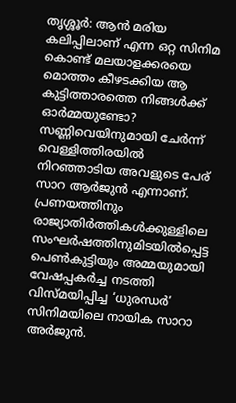തൃശ്ശൂർ: ആന്‍ മരിയ കലിപ്പിലാണ് എന്ന ഒറ്റ സിനിമ കൊണ്ട് മലയാളക്കരയെ മൊത്തം കീഴടക്കിയ ആ കുട്ടിത്താരത്തെ നിങ്ങള്‍ക്ക് ഓര്‍മ്മയുണ്ടോ? സണ്ണിവെയിനുമായി ചേര്‍ന്ന് വെള്ളിത്തിരയില്‍ നിറഞ്ഞാടിയ അവളുടെ പേര് സാറ ആര്‍ജുന്‍ എന്നാണ്. പ്രണയത്തിനും രാജ്യാതിർത്തികൾക്കുള്ളിലെ സംഘർഷത്തിനുമിടയിൽപ്പെട്ട പെൺകുട്ടിയും അമ്മയുമായി വേഷപ്പകർച്ച നടത്തി വിസ്മയിപ്പിച്ച ‘ധുരന്ധർ’ സിനിമയിലെ നായിക സാറാ അർജുൻ.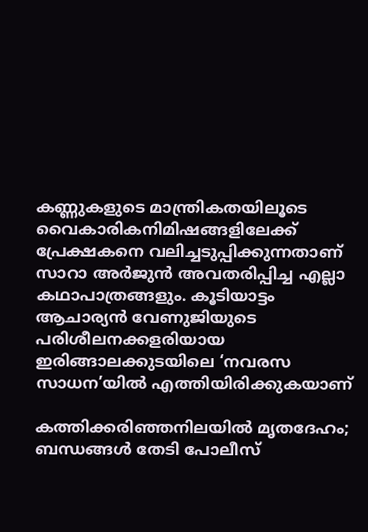കണ്ണുകളുടെ മാന്ത്രികതയിലൂടെ വൈകാരികനിമിഷങ്ങളിലേക്ക് പ്രേക്ഷകനെ വലിച്ചടുപ്പിക്കുന്നതാണ് സാറാ അർജുൻ അവതരിപ്പിച്ച എല്ലാ കഥാപാത്രങ്ങളും. കൂടിയാട്ടം ആചാര്യൻ വേണുജിയുടെ പരിശീലനക്കളരിയായ ഇരിങ്ങാലക്കുടയിലെ ‘നവരസ സാധന’യിൽ എത്തിയിരിക്കുകയാണ്

കത്തിക്കരിഞ്ഞനിലയിൽ മൃതദേഹം; ബന്ധങ്ങൾ തേടി പോലീസ്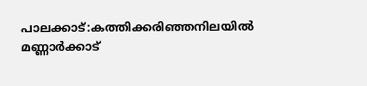പാലക്കാട്:കത്തിക്കരിഞ്ഞനിലയിൽ മണ്ണാർക്കാട്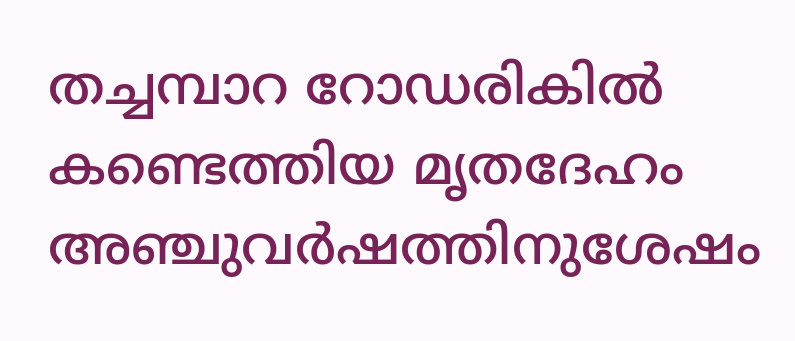തച്ചമ്പാറ റോഡരികിൽ കണ്ടെത്തിയ മൃതദേഹം അഞ്ചുവർഷത്തിനുശേഷം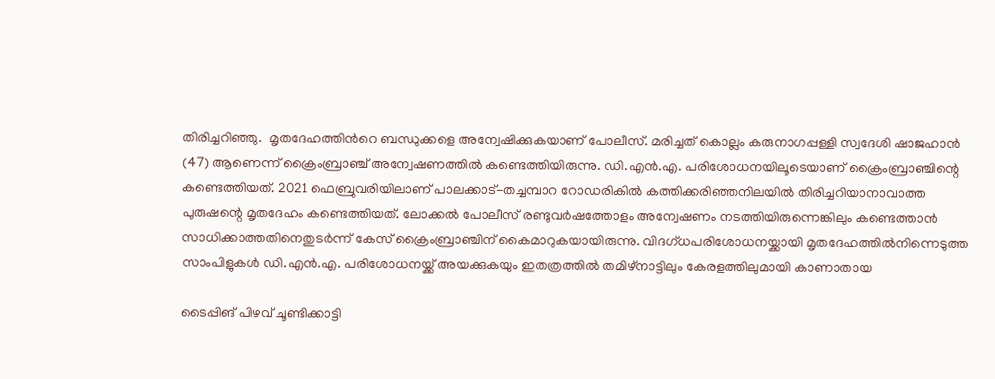തിരിച്ചറിഞ്ഞു.  മൃതദേഹത്തിൻറെ ബന്ധുക്കളെ അന്വേഷിക്കുകയാണ് പോലീസ്. മരിച്ചത് കൊല്ലം കരുനാഗപ്പള്ളി സ്വദേശി ഷാജഹാൻ (47) ആണെന്ന് ക്രൈംബ്രാഞ്ച് അന്വേഷണത്തിൽ കണ്ടെത്തിയിരുന്നു. ഡി.എൻ.എ. പരിശോധനയിലൂടെയാണ് ക്രൈംബ്രാഞ്ചിന്റെ കണ്ടെത്തിയത്. 2021 ഫെബ്രുവരിയിലാണ് പാലക്കാട്-തച്ചമ്പാറ റോഡരികിൽ കത്തിക്കരിഞ്ഞനിലയിൽ തിരിച്ചറിയാനാവാത്ത പുരുഷന്റെ മൃതദേഹം കണ്ടെത്തിയത്. ലോക്കൽ പോലീസ് രണ്ടുവർഷത്തോളം അന്വേഷണം നടത്തിയിരുന്നെങ്കിലും കണ്ടെത്താൻ സാധിക്കാത്തതിനെതുടർന്ന് കേസ് ക്രൈംബ്രാഞ്ചിന് കൈമാറുകയായിരുന്നു. വിദഗ്ധപരിശോധനയ്ക്കായി മൃതദേഹത്തിൽനിന്നെടുത്ത സാംപിളുകൾ ഡി.എൻ.എ. പരിശോധനയ്ക്ക് അയക്കുകയും ഇതത്രത്തിൽ തമിഴ്‌നാട്ടിലും കേരളത്തിലുമായി കാണാതായ

ടൈപ്പിങ് പിഴവ് ചൂണ്ടിക്കാട്ടി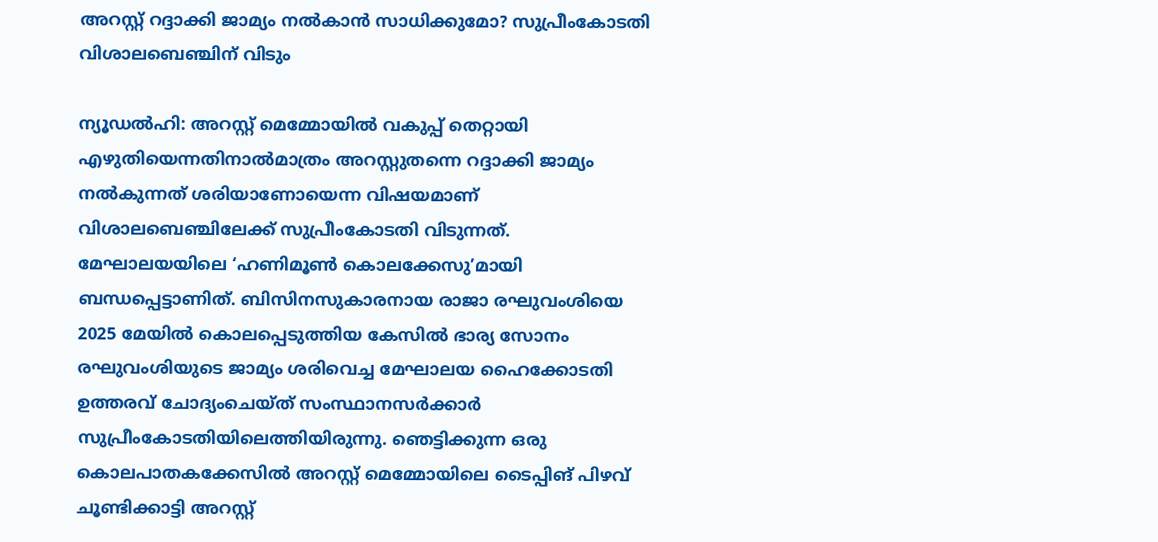അറസ്റ്റ് റദ്ദാക്കി ജാമ്യം നൽകാൻ സാധിക്കുമോ? സുപ്രീംകോടതി വിശാലബെഞ്ചിന് വിടും

ന്യൂഡൽഹി: അറസ്റ്റ് മെമ്മോയിൽ വകുപ്പ് തെറ്റായി എഴുതിയെന്നതിനാൽമാത്രം അറസ്റ്റുതന്നെ റദ്ദാക്കി ജാമ്യം നൽകുന്നത് ശരിയാണോയെന്ന വിഷയമാണ് വിശാലബെഞ്ചിലേക്ക് സുപ്രീംകോടതി വിടുന്നത്. മേഘാലയയിലെ ‘ഹണിമൂൺ കൊലക്കേസു’മായി ബന്ധപ്പെട്ടാണിത്. ബിസിനസുകാരനായ രാജാ രഘുവംശിയെ 2025 മേയിൽ കൊലപ്പെടുത്തിയ കേസിൽ ഭാര്യ സോനം രഘുവംശിയുടെ ജാമ്യം ശരിവെച്ച മേഘാലയ ഹൈക്കോടതി ഉത്തരവ് ചോദ്യംചെയ്ത് സംസ്ഥാനസർക്കാർ സുപ്രീംകോടതിയിലെത്തിയിരുന്നു. ഞെട്ടിക്കുന്ന ഒരു കൊലപാതകക്കേസിൽ അറസ്റ്റ് മെമ്മോയിലെ ടൈപ്പിങ് പിഴവ് ചൂണ്ടിക്കാട്ടി അറസ്റ്റ്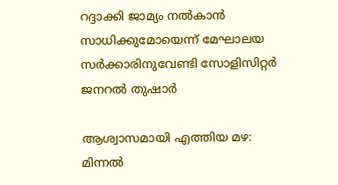റദ്ദാക്കി ജാമ്യം നൽകാൻ സാധിക്കുമോയെന്ന് മേഘാലയ സർക്കാരിനുവേണ്ടി സോളിസിറ്റർ ജനറൽ തുഷാർ

ആശ്വാസമായി എത്തിയ മഴ: മിന്നൽ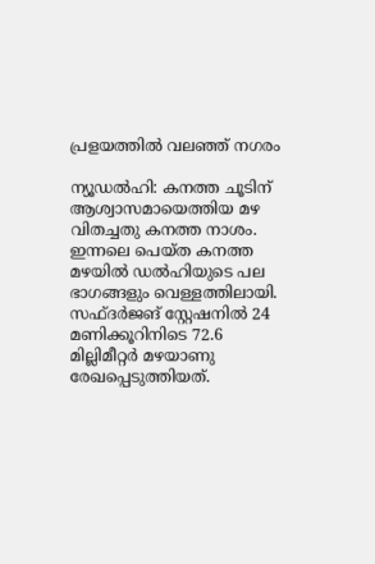പ്രളയത്തിൽ വലഞ്ഞ് നഗരം

ന്യൂഡൽഹി: കനത്ത ചൂടിന് ആശ്വാസമായെത്തിയ മഴ വിതച്ചതു കനത്ത നാശം. ഇന്നലെ പെയ്ത കനത്ത മഴയിൽ ഡൽഹിയുടെ പല ഭാഗങ്ങളും വെള്ളത്തിലായി. സഫ്ദർജങ് സ്റ്റേഷനിൽ 24 മണിക്കൂറിനിടെ 72.6 മില്ലിമീറ്റർ മഴയാണു രേഖപ്പെടുത്തിയത്.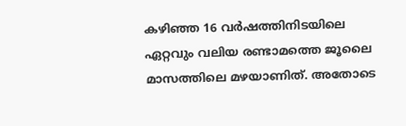കഴിഞ്ഞ 16 വർഷത്തിനിടയിലെ ഏറ്റവും വലിയ രണ്ടാമത്തെ ജൂലൈ മാസത്തിലെ മഴയാണിത്. അതോടെ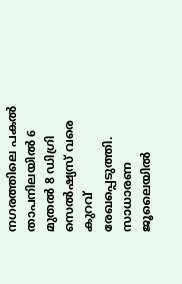നഗരത്തിലെ പകൽ താപനിലയിൽ 6 മുതൽ 8 ഡിഗ്രി സെൽഷ്യസ് വരെ കുറവ് രേഖപ്പെടുത്തി. സാധാരണ ജൂലൈയിൽ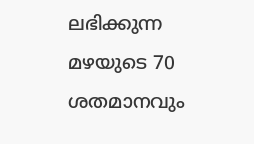ലഭിക്കുന്ന മഴയുടെ 70 ശതമാനവും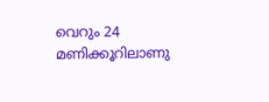വെറും 24 മണിക്കൂറിലാണു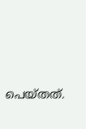പെയ്തത്.